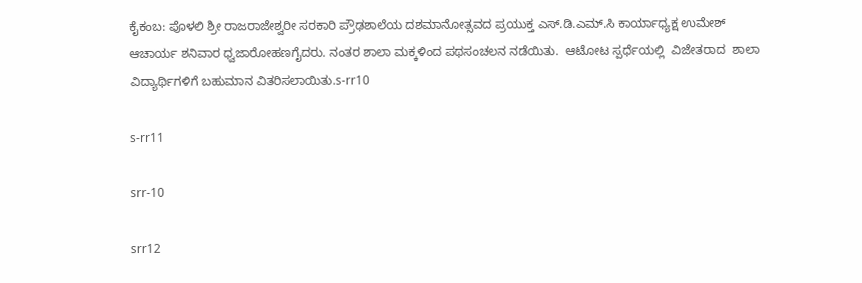ಕೈಕಂಬ: ಪೊಳಲಿ ಶ್ರೀ ರಾಜರಾಜೇಶ್ವರೀ ಸರಕಾರಿ ಪ್ರೌಢಶಾಲೆಯ ದಶಮಾನೋತ್ಸವದ ಪ್ರಯುಕ್ತ ಎಸ್.ಡಿ.ಎಮ್.ಸಿ ಕಾರ್ಯಾಧ್ಯಕ್ಷ ಉಮೇಶ್ ಆಚಾರ್ಯ ಶನಿವಾರ ಧ್ವಜಾರೋಹಣಗೈದರು. ನಂತರ ಶಾಲಾ ಮಕ್ಕಳಿಂದ ಪಥಸಂಚಲನ ನಡೆಯಿತು.  ಆಟೋಟ ಸ್ಪರ್ಧೆಯಲ್ಲಿ  ವಿಜೇತರಾದ  ಶಾಲಾ ವಿದ್ಯಾರ್ಥಿಗಳಿಗೆ ಬಹುಮಾನ ವಿತರಿಸಲಾಯಿತು.s-rr10

s-rr11

srr-10

srr12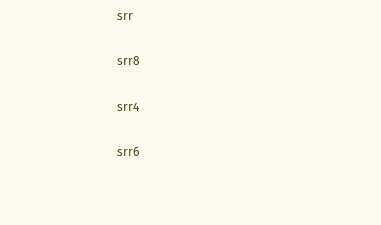srr

srr8

srr4

srr6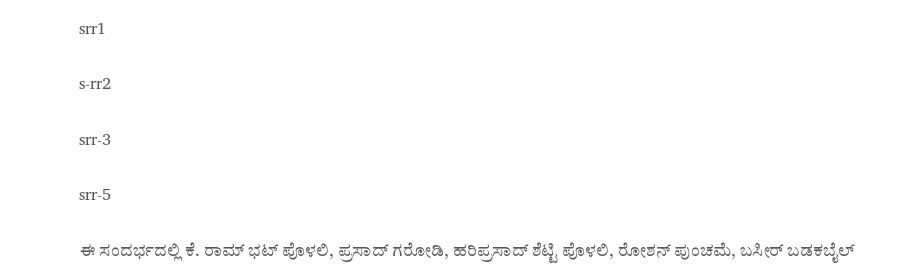srr1

s-rr2

srr-3

srr-5

ಈ ಸಂದರ್ಭದಲ್ಲಿ ಕೆ. ರಾಮ್ ಭಟ್ ಪೊಳಲಿ, ಪ್ರಸಾದ್ ಗರೋಡಿ, ಹರಿಪ್ರಸಾದ್ ಶೆಟ್ಟಿ ಪೊಳಲಿ, ರೋಶನ್ ಪುಂಚಮೆ, ಬಸೀರ್ ಬಡಕಬೈಲ್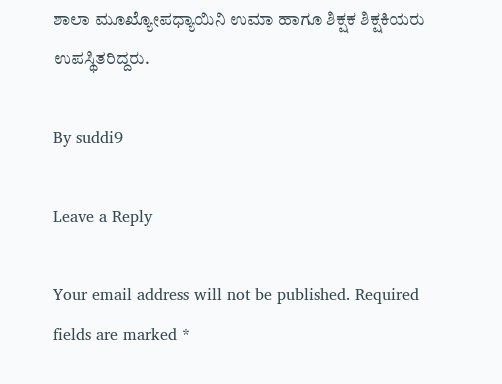ಶಾಲಾ ಮೂಖ್ಯೋಪಧ್ಯಾಯಿನಿ ಉಮಾ ಹಾಗೂ ಶಿಕ್ಷಕ ಶಿಕ್ಷಕಿಯರು ಉಪಸ್ಥಿತರಿದ್ದರು.

By suddi9

Leave a Reply

Your email address will not be published. Required fields are marked *